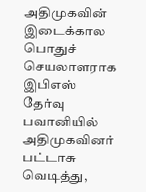அதிமுகவின் இடைக்கால பொதுச் செயலாளராக இபிஎஸ் தேர்வு பவானியில் அதிமுகவினர் பட்டாசு வெடித்து,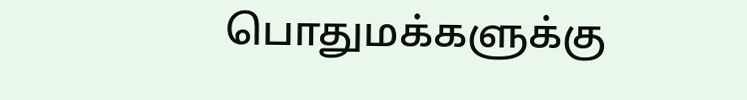பொதுமக்களுக்கு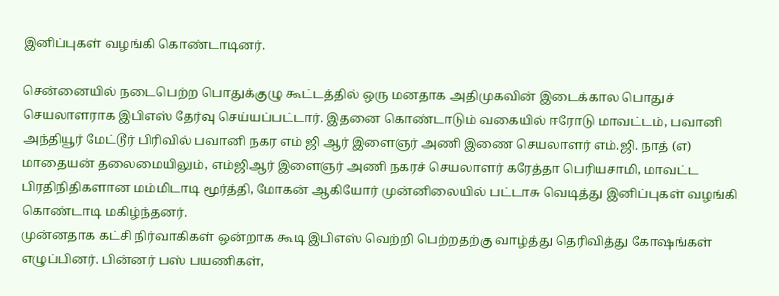இனிப்புகள் வழங்கி கொண்டாடினர்.

சென்னையில் நடைபெற்ற பொதுக்குழு கூட்டத்தில் ஒரு மனதாக அதிமுகவின் இடைக்கால பொதுச் செயலாளராக இபிஎஸ் தேர்வு செய்யப்பட்டார். இதனை கொண்டாடும் வகையில் ஈரோடு மாவட்டம், பவானி அந்தியூர் மேட்டூர் பிரிவில் பவானி நகர எம் ஜி ஆர் இளைஞர் அணி இணை செயலாளர் எம்.ஜி. நாத் (எ) மாதையன் தலைமையிலும், எம்ஜிஆர் இளைஞர் அணி நகரச் செயலாளர் கரேத்தா பெரியசாமி, மாவட்ட பிரதிநிதிகளான மம்மிடாடி மூர்த்தி, மோகன் ஆகியோர் முன்னிலையில் பட்டாசு வெடித்து இனிப்புகள் வழங்கி கொண்டாடி மகிழ்ந்தனர்.
முன்னதாக கட்சி நிர்வாகிகள் ஒன்றாக கூடி இபிஎஸ் வெற்றி பெற்றதற்கு வாழ்த்து தெரிவித்து கோஷங்கள் எழுப்பினர். பின்னர் பஸ் பயணிகள்,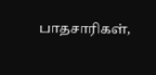பாதசாரிகள்,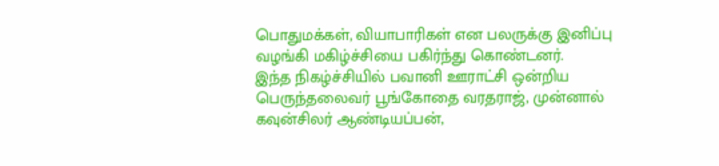பொதுமக்கள், வியாபாரிகள் என பலருக்கு இனிப்பு வழங்கி மகிழ்ச்சியை பகிர்ந்து கொண்டனர்.
இந்த நிகழ்ச்சியில் பவானி ஊராட்சி ஒன்றிய பெருந்தலைவர் பூங்கோதை வரதராஜ், முன்னால் கவுன்சிலர் ஆண்டியப்பன்,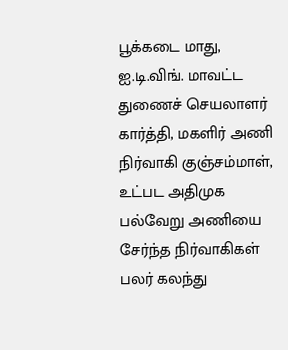பூக்கடை மாது, ஐ.டி.விங். மாவட்ட துணைச் செயலாளர் கார்த்தி, மகளிர் அணி நிர்வாகி குஞ்சம்மாள், உட்பட அதிமுக பல்வேறு அணியை சேர்ந்த நிர்வாகிகள் பலர் கலந்து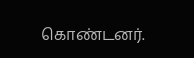கொண்டனர்.